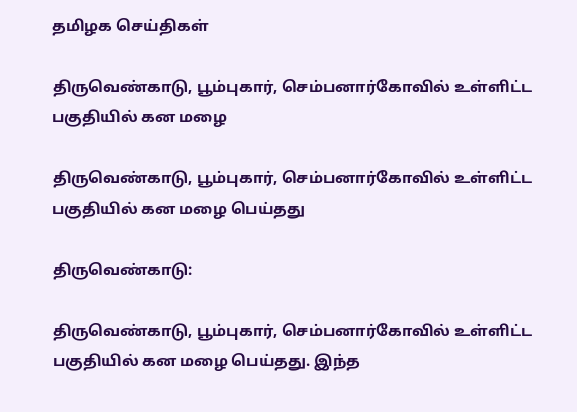தமிழக செய்திகள்

திருவெண்காடு, பூம்புகார், செம்பனார்கோவில் உள்ளிட்ட பகுதியில் கன மழை

திருவெண்காடு, பூம்புகார், செம்பனார்கோவில் உள்ளிட்ட பகுதியில் கன மழை பெய்தது

திருவெண்காடு:

திருவெண்காடு, பூம்புகார், செம்பனார்கோவில் உள்ளிட்ட பகுதியில் கன மழை பெய்தது. இந்த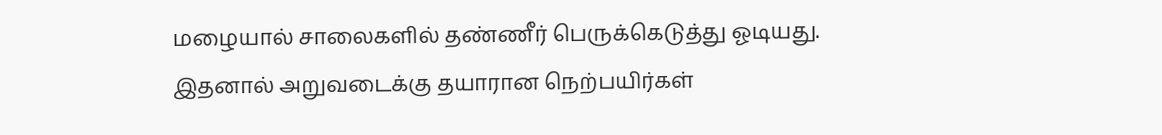மழையால் சாலைகளில் தண்ணீர் பெருக்கெடுத்து ஓடியது. இதனால் அறுவடைக்கு தயாரான நெற்பயிர்கள்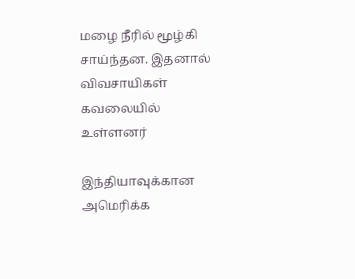மழை நீரில் மூழ்கி சாய்ந்தன. இதனால் விவசாயிகள் கவலையில் உள்ளனர்

இந்தியாவுக்கான அமெரிக்க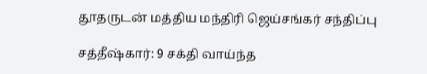தூதருடன் மத்திய மந்திரி ஜெய்சங்கர் சந்திப்பு

சத்தீஷ்கார்: 9 சக்தி வாய்ந்த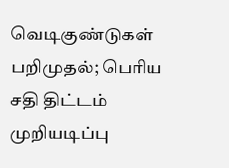வெடிகுண்டுகள் பறிமுதல்; பெரிய சதி திட்டம் முறியடிப்பு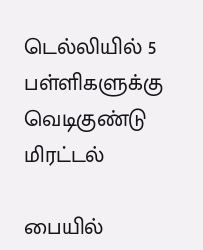டெல்லியில் 5 பள்ளிகளுக்கு வெடிகுண்டு மிரட்டல்

பையில்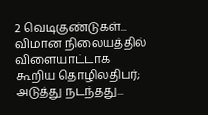2 வெடிகுண்டுகள்... விமான நிலையத்தில் விளையாட்டாக கூறிய தொழிலதிபர்; அடுத்து நடந்தது...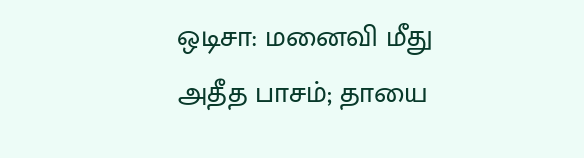ஒடிசா: மனைவி மீது அதீத பாசம்; தாயை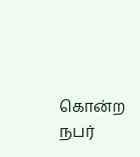கொன்ற நபர்